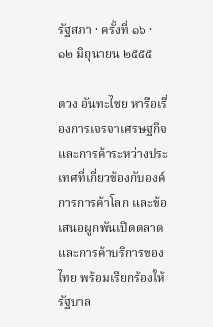รัฐสภา · ครั้งที่ ๑๖ · ๑๒ มิถุนายน ๒๕๕๕

ตวง อันทะไชย หารือเรื่องการเจรจาเศรษฐกิจและการค้าระหว่างประเทศที่เกี่ยวข้องกับองค์การการค้าโลก และข้อเสนอผูกพันเปิดตลาดและการค้าบริการของไทย พร้อมเรียกร้องให้รัฐบาล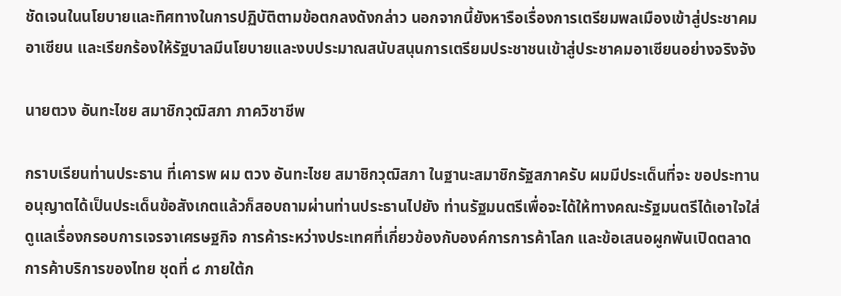ชัดเจนในนโยบายและทิศทางในการปฏิบัติตามข้อตกลงดังกล่าว นอกจากนี้ยังหารือเรื่องการเตรียมพลเมืองเข้าสู่ประชาคมอาเซียน และเรียกร้องให้รัฐบาลมีนโยบายและงบประมาณสนับสนุนการเตรียมประชาชนเข้าสู่ประชาคมอาเซียนอย่างจริงจัง

นายตวง อันทะไชย สมาชิกวุฒิสภา ภาควิชาชีพ

กราบเรียนท่านประธาน ที่เคารพ ผม ตวง อันทะไชย สมาชิกวุฒิสภา ในฐานะสมาชิกรัฐสภาครับ ผมมีประเด็นที่จะ ขอประทานอนุญาตได้เป็นประเด็นข้อสังเกตแล้วก็สอบถามผ่านท่านประธานไปยัง ท่านรัฐมนตรีเพื่อจะได้ให้ทางคณะรัฐมนตรีได้เอาใจใส่ดูแลเรื่องกรอบการเจรจาเศรษฐกิจ การค้าระหว่างประเทศที่เกี่ยวข้องกับองค์การการค้าโลก และข้อเสนอผูกพันเปิดตลาด การค้าบริการของไทย ชุดที่ ๘ ภายใต้ก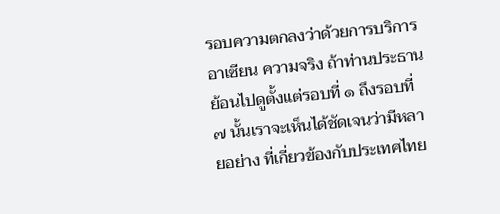รอบความตกลงว่าด้วยการบริการอาเซียน ความจริง ถ้าท่านประธานย้อนไปดูตั้งแต่รอบที่ ๑ ถึงรอบที่ ๗ นั้นเราจะเห็นได้ชัดเจนว่ามีหลายอย่าง ที่เกี่ยวข้องกับประเทศไทย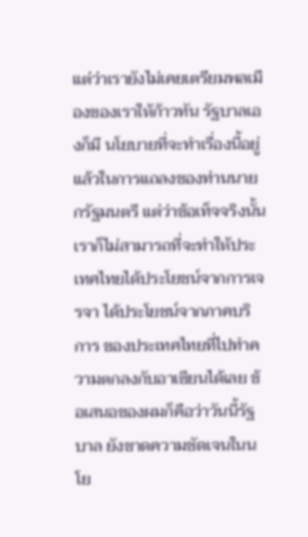แต่ว่าเรายังไม่เคยเตรียมพลเมืองของเราให้ก้าวทัน รัฐบาลเองก็มี นโยบายที่จะทำเรื่องนี้อยู่แล้วในการแถลงของท่านนายกรัฐมนตรี แต่ว่าข้อเท็จจริงนั้น เราก็ไม่สามารถที่จะทำให้ประเทศไทยได้ประโยชน์จากการเจรจา ได้ประโยชน์จากภาคบริการ ของประเทศไทยที่ไปทำความตกลงกับอาเซียนได้เลย ข้อเสนอของผมก็คือว่าวันนี้รัฐบาล ยังขาดความชัดเจนในนโย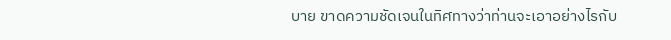บาย ขาดความชัดเจนในทิศทางว่าท่านจะเอาอย่างไรกับ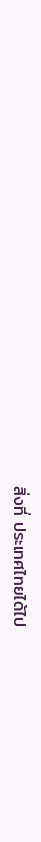สิ่งที่ ประเทศไทยได้ไป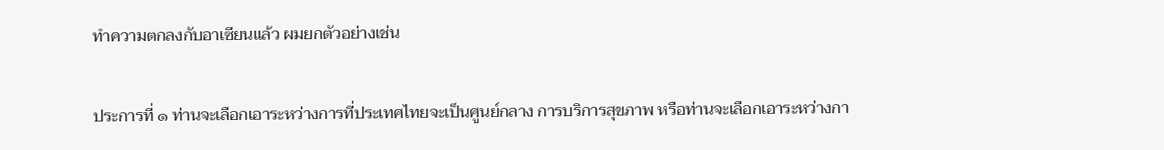ทำความตกลงกับอาเซียนแล้ว ผมยกตัวอย่างเช่น

ประการที่ ๑ ท่านจะเลือกเอาระหว่างการที่ประเทศไทยจะเป็นศูนย์กลาง การบริการสุขภาพ หรือท่านจะเลือกเอาระหว่างกา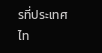รที่ประเทศไท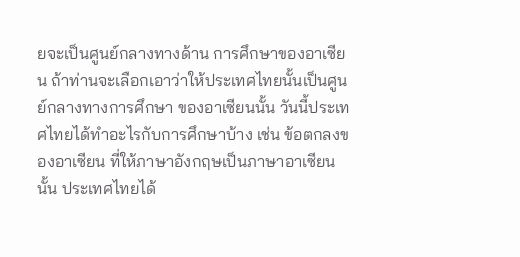ยจะเป็นศูนย์กลางทางด้าน การศึกษาของอาเซียน ถ้าท่านจะเลือกเอาว่าให้ประเทศไทยนั้นเป็นศูนย์กลางทางการศึกษา ของอาเซียนนั้น วันนี้ประเทศไทยได้ทำอะไรกับการศึกษาบ้าง เช่น ข้อตกลงของอาเซียน ที่ให้ภาษาอังกฤษเป็นภาษาอาเซียนนั้น ประเทศไทยได้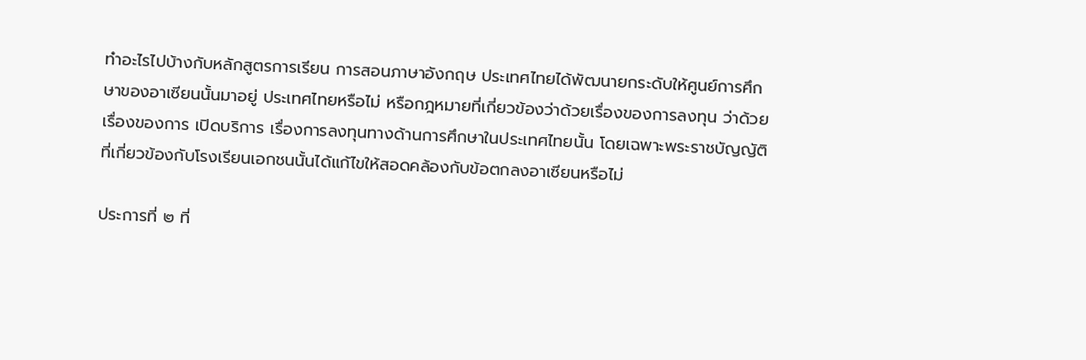ทำอะไรไปบ้างกับหลักสูตรการเรียน การสอนภาษาอังกฤษ ประเทศไทยได้พัฒนายกระดับให้ศูนย์การศึกษาของอาเซียนนั้นมาอยู่ ประเทศไทยหรือไม่ หรือกฎหมายที่เกี่ยวข้องว่าด้วยเรื่องของการลงทุน ว่าด้วยเรื่องของการ เปิดบริการ เรื่องการลงทุนทางด้านการศึกษาในประเทศไทยนั้น โดยเฉพาะพระราชบัญญัติ ที่เกี่ยวข้องกับโรงเรียนเอกชนนั้นได้แก้ไขให้สอดคล้องกับข้อตกลงอาเซียนหรือไม่

ประการที่ ๒ ที่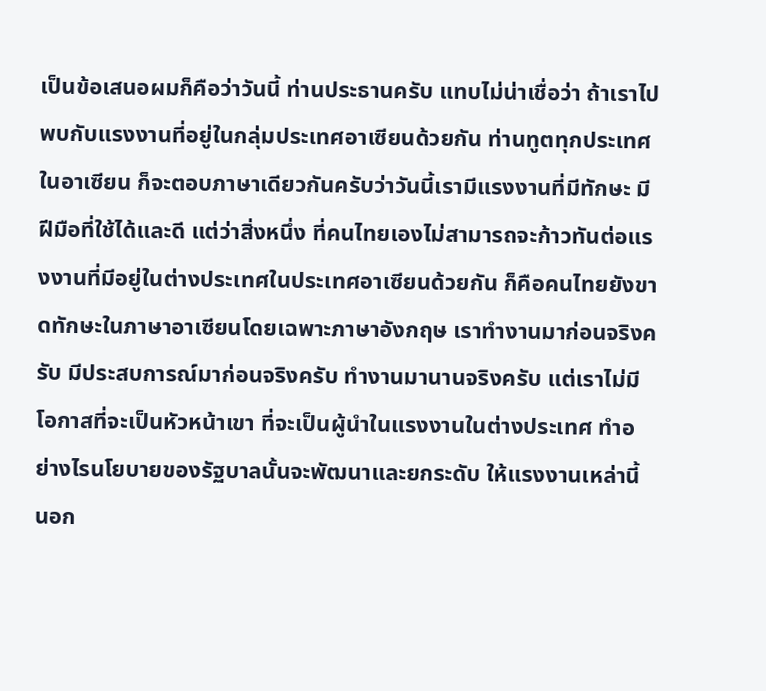เป็นข้อเสนอผมก็คือว่าวันนี้ ท่านประธานครับ แทบไม่น่าเชื่อว่า ถ้าเราไปพบกับแรงงานที่อยู่ในกลุ่มประเทศอาเซียนด้วยกัน ท่านทูตทุกประเทศในอาเซียน ก็จะตอบภาษาเดียวกันครับว่าวันนี้เรามีแรงงานที่มีทักษะ มีฝีมือที่ใช้ได้และดี แต่ว่าสิ่งหนึ่ง ที่คนไทยเองไม่สามารถจะก้าวทันต่อแรงงานที่มีอยู่ในต่างประเทศในประเทศอาเซียนด้วยกัน ก็คือคนไทยยังขาดทักษะในภาษาอาเซียนโดยเฉพาะภาษาอังกฤษ เราทำงานมาก่อนจริงครับ มีประสบการณ์มาก่อนจริงครับ ทำงานมานานจริงครับ แต่เราไม่มีโอกาสที่จะเป็นหัวหน้าเขา ที่จะเป็นผู้นำในแรงงานในต่างประเทศ ทำอย่างไรนโยบายของรัฐบาลนั้นจะพัฒนาและยกระดับ ให้แรงงานเหล่านี้ นอก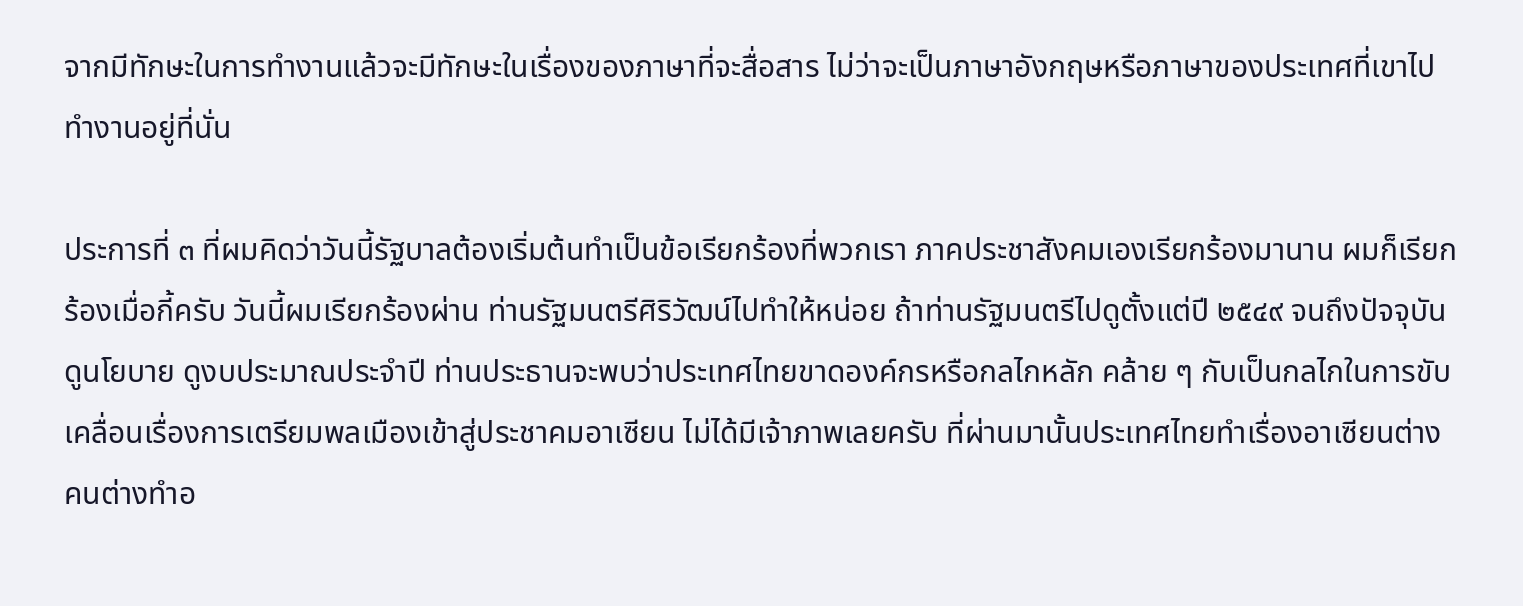จากมีทักษะในการทำงานแล้วจะมีทักษะในเรื่องของภาษาที่จะสื่อสาร ไม่ว่าจะเป็นภาษาอังกฤษหรือภาษาของประเทศที่เขาไปทำงานอยู่ที่นั่น

ประการที่ ๓ ที่ผมคิดว่าวันนี้รัฐบาลต้องเริ่มต้นทำเป็นข้อเรียกร้องที่พวกเรา ภาคประชาสังคมเองเรียกร้องมานาน ผมก็เรียกร้องเมื่อกี้ครับ วันนี้ผมเรียกร้องผ่าน ท่านรัฐมนตรีศิริวัฒน์ไปทำให้หน่อย ถ้าท่านรัฐมนตรีไปดูตั้งแต่ปี ๒๕๔๙ จนถึงปัจจุบัน ดูนโยบาย ดูงบประมาณประจำปี ท่านประธานจะพบว่าประเทศไทยขาดองค์กรหรือกลไกหลัก คล้าย ๆ กับเป็นกลไกในการขับเคลื่อนเรื่องการเตรียมพลเมืองเข้าสู่ประชาคมอาเซียน ไม่ได้มีเจ้าภาพเลยครับ ที่ผ่านมานั้นประเทศไทยทำเรื่องอาเซียนต่างคนต่างทำอ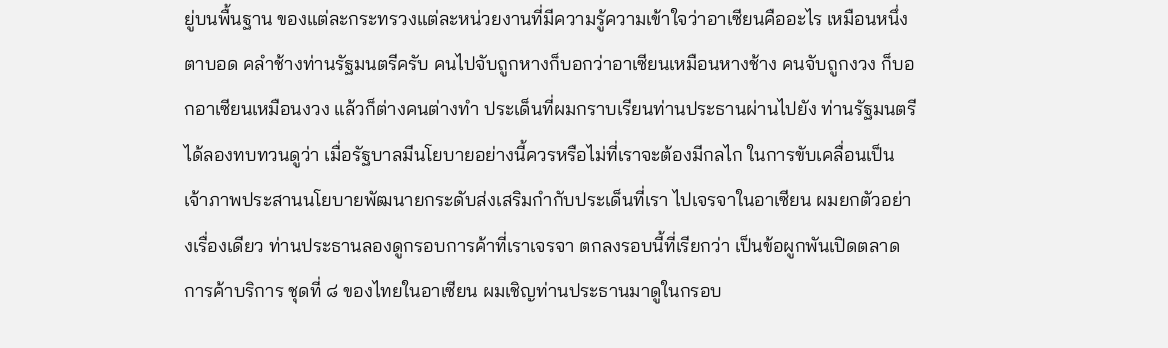ยู่บนพื้นฐาน ของแต่ละกระทรวงแต่ละหน่วยงานที่มีความรู้ความเข้าใจว่าอาเซียนคืออะไร เหมือนหนึ่งตาบอด คลำช้างท่านรัฐมนตรีครับ คนไปจับถูกหางก็บอกว่าอาเซียนเหมือนหางช้าง คนจับถูกงวง ก็บอกอาเซียนเหมือนงวง แล้วก็ต่างคนต่างทำ ประเด็นที่ผมกราบเรียนท่านประธานผ่านไปยัง ท่านรัฐมนตรีได้ลองทบทวนดูว่า เมื่อรัฐบาลมีนโยบายอย่างนี้ควรหรือไม่ที่เราจะต้องมีกลไก ในการขับเคลื่อนเป็นเจ้าภาพประสานนโยบายพัฒนายกระดับส่งเสริมกำกับประเด็นที่เรา ไปเจรจาในอาเซียน ผมยกตัวอย่างเรื่องเดียว ท่านประธานลองดูกรอบการค้าที่เราเจรจา ตกลงรอบนี้ที่เรียกว่า เป็นข้อผูกพันเปิดตลาดการค้าบริการ ชุดที่ ๘ ของไทยในอาเซียน ผมเชิญท่านประธานมาดูในกรอบ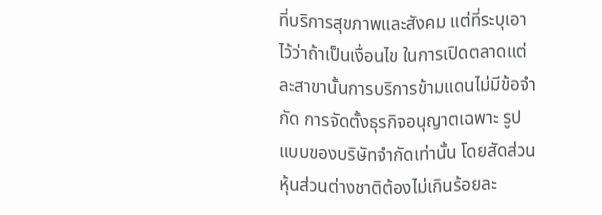ที่บริการสุขภาพและสังคม แต่ที่ระบุเอาไว้ว่าถ้าเป็นเงื่อนไข ในการเปิดตลาดแต่ละสาขานั้นการบริการข้ามแดนไม่มีข้อจำกัด การจัดตั้งธุรกิจอนุญาตเฉพาะ รูปแบบของบริษัทจำกัดเท่านั้น โดยสัดส่วนหุ้นส่วนต่างชาติต้องไม่เกินร้อยละ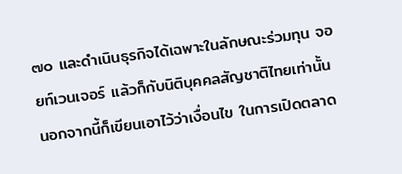๗๐ และดำเนินธุรกิจได้เฉพาะในลักษณะร่วมทุน จอยท์เวนเจอร์ แล้วก็กับนิติบุคคลสัญชาติไทยเท่านั้น นอกจากนี้ก็เขียนเอาไว้ว่าเงื่อนไข ในการเปิดตลาด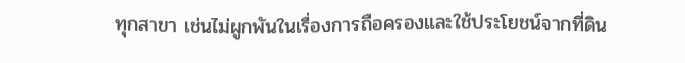ทุกสาขา เช่นไม่ผูกพันในเรื่องการถือครองและใช้ประโยชน์จากที่ดิน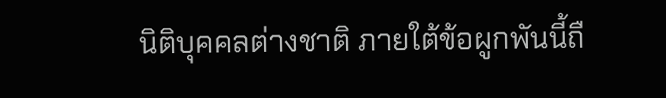นิติบุคคลต่างชาติ ภายใต้ข้อผูกพันนี้ถื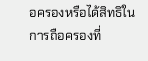อครองหรือได้สิทธิในการถือครองที่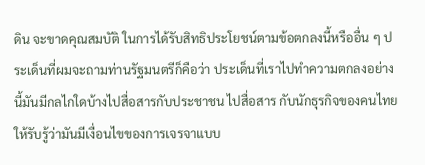ดิน จะขาดคุณสมบัติ ในการได้รับสิทธิประโยชน์ตามข้อตกลงนี้หรืออื่น ๆ ประเด็นที่ผมจะถามท่านรัฐมนตรีก็คือว่า ประเด็นที่เราไปทำความตกลงอย่างนี้มันมีกลไกใดบ้างไปสื่อสารกับประชาชน ไปสื่อสาร กับนักธุรกิจของคนไทยให้รับรู้ว่ามันมีเงื่อนไขของการเจรจาแบบ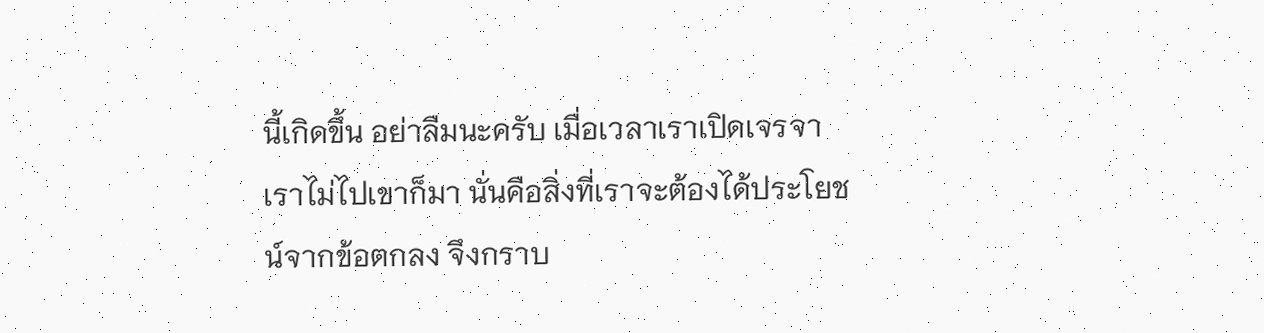นี้เกิดขึ้น อย่าลืมนะครับ เมื่อเวลาเราเปิดเจรจาเราไม่ไปเขาก็มา นั่นคือสิ่งที่เราจะต้องได้ประโยชน์จากข้อตกลง จึงกราบ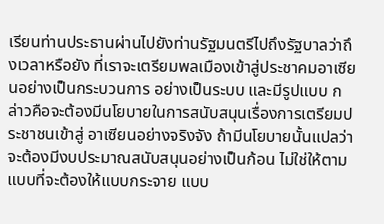เรียนท่านประธานผ่านไปยังท่านรัฐมนตรีไปถึงรัฐบาลว่าถึงเวลาหรือยัง ที่เราจะเตรียมพลเมืองเข้าสู่ประชาคมอาเซียนอย่างเป็นกระบวนการ อย่างเป็นระบบ และมีรูปแบบ กล่าวคือจะต้องมีนโยบายในการสนับสนุนเรื่องการเตรียมประชาชนเข้าสู่ อาเซียนอย่างจริงจัง ถ้ามีนโยบายนั้นแปลว่าจะต้องมีงบประมาณสนับสนุนอย่างเป็นก้อน ไม่ใช่ให้ตามแบบที่จะต้องให้แบบกระจาย แบบ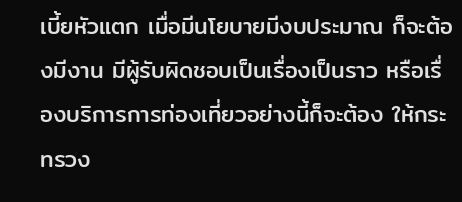เบี้ยหัวแตก เมื่อมีนโยบายมีงบประมาณ ก็จะต้องมีงาน มีผู้รับผิดชอบเป็นเรื่องเป็นราว หรือเรื่องบริการการท่องเที่ยวอย่างนี้ก็จะต้อง ให้กระทรวง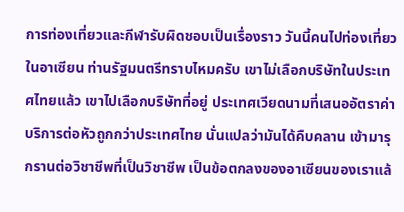การท่องเที่ยวและกีฬารับผิดชอบเป็นเรื่องราว วันนี้คนไปท่องเที่ยวในอาเซียน ท่านรัฐมนตรีทราบไหมครับ เขาไม่เลือกบริษัทในประเทศไทยแล้ว เขาไปเลือกบริษัทที่อยู่ ประเทศเวียดนามที่เสนออัตราค่าบริการต่อหัวถูกกว่าประเทศไทย นั่นแปลว่ามันได้คืบคลาน เข้ามารุกรานต่อวิชาชีพที่เป็นวิชาชีพ เป็นข้อตกลงของอาเซียนของเราแล้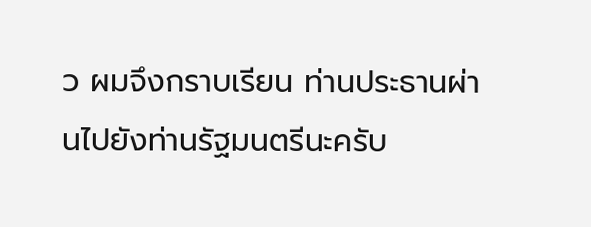ว ผมจึงกราบเรียน ท่านประธานผ่านไปยังท่านรัฐมนตรีนะครับ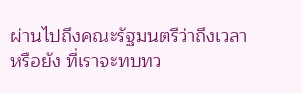ผ่านไปถึงคณะรัฐมนตรีว่าถึงเวลาหรือยัง ที่เราจะทบทว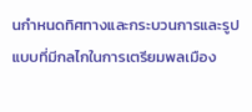นกำหนดทิศทางและกระบวนการและรูปแบบที่มีกลไกในการเตรียมพลเมือง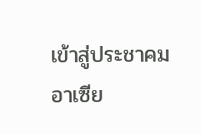เข้าสู่ประชาคมอาเซีย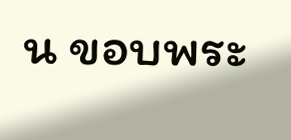น ขอบพระ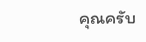คุณครับ